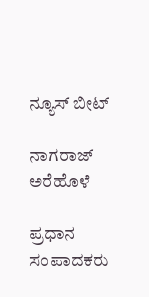ನ್ಯೂಸ್ ಬೀಟ್

ನಾಗರಾಜ್ ಅರೆಹೊಳೆ

ಪ್ರಧಾನ ಸಂಪಾದಕರು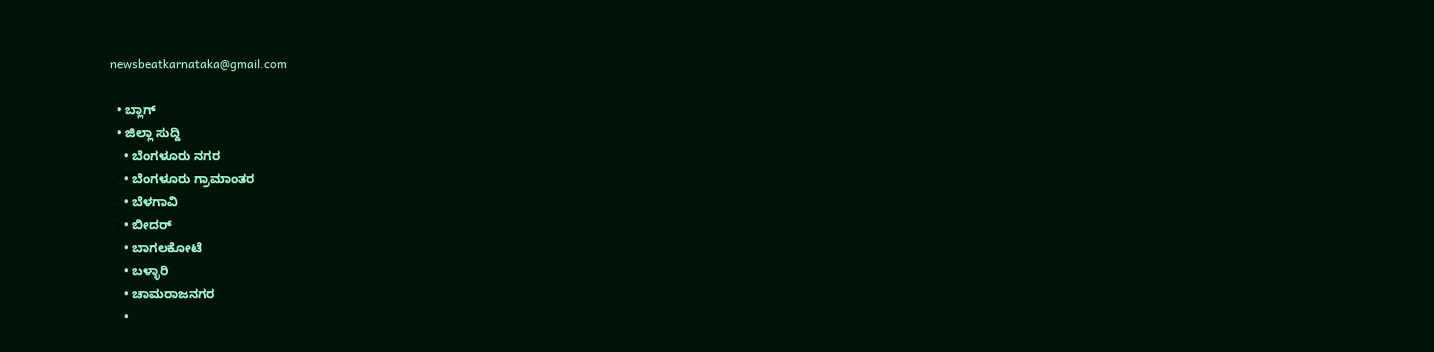newsbeatkarnataka@gmail.com

  • ಬ್ಲಾಗ್
  • ಜಿಲ್ಲಾ ಸುದ್ದಿ
    • ಬೆಂಗಳೂರು ನಗರ
    • ಬೆಂಗಳೂರು ಗ್ರಾಮಾಂತರ
    • ಬೆಳಗಾವಿ
    • ಬೀದರ್
    • ಬಾಗಲಕೋಟೆ
    • ಬಳ್ಳಾರಿ
    • ಚಾಮರಾಜನಗರ
    •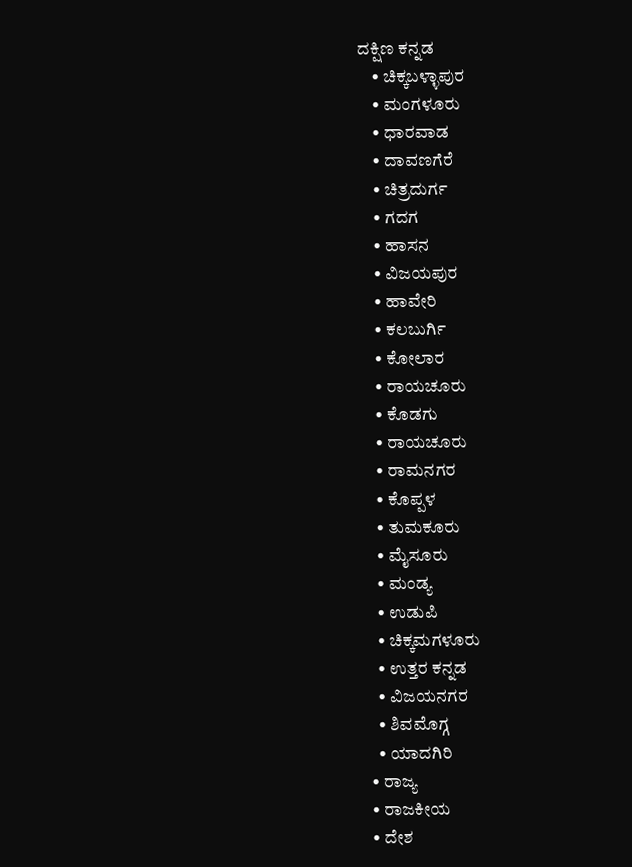ದಕ್ಷಿಣ ಕನ್ನಡ
    • ಚಿಕ್ಕಬಳ್ಳಾಪುರ
    • ಮಂಗಳೂರು
    • ಧಾರವಾಡ
    • ದಾವಣಗೆರೆ
    • ಚಿತ್ರದುರ್ಗ
    • ಗದಗ
    • ಹಾಸನ
    • ವಿಜಯಪುರ
    • ಹಾವೇರಿ
    • ಕಲಬುರ್ಗಿ
    • ಕೋಲಾರ
    • ರಾಯಚೂರು
    • ಕೊಡಗು
    • ರಾಯಚೂರು
    • ರಾಮನಗರ
    • ಕೊಪ್ಪಳ
    • ತುಮಕೂರು
    • ಮೈಸೂರು
    • ಮಂಡ್ಯ
    • ಉಡುಪಿ
    • ಚಿಕ್ಕಮಗಳೂರು
    • ಉತ್ತರ ಕನ್ನಡ
    • ವಿಜಯನಗರ
    • ಶಿವಮೊಗ್ಗ
    • ಯಾದಗಿರಿ
  • ರಾಜ್ಯ
  • ರಾಜಕೀಯ
  • ದೇಶ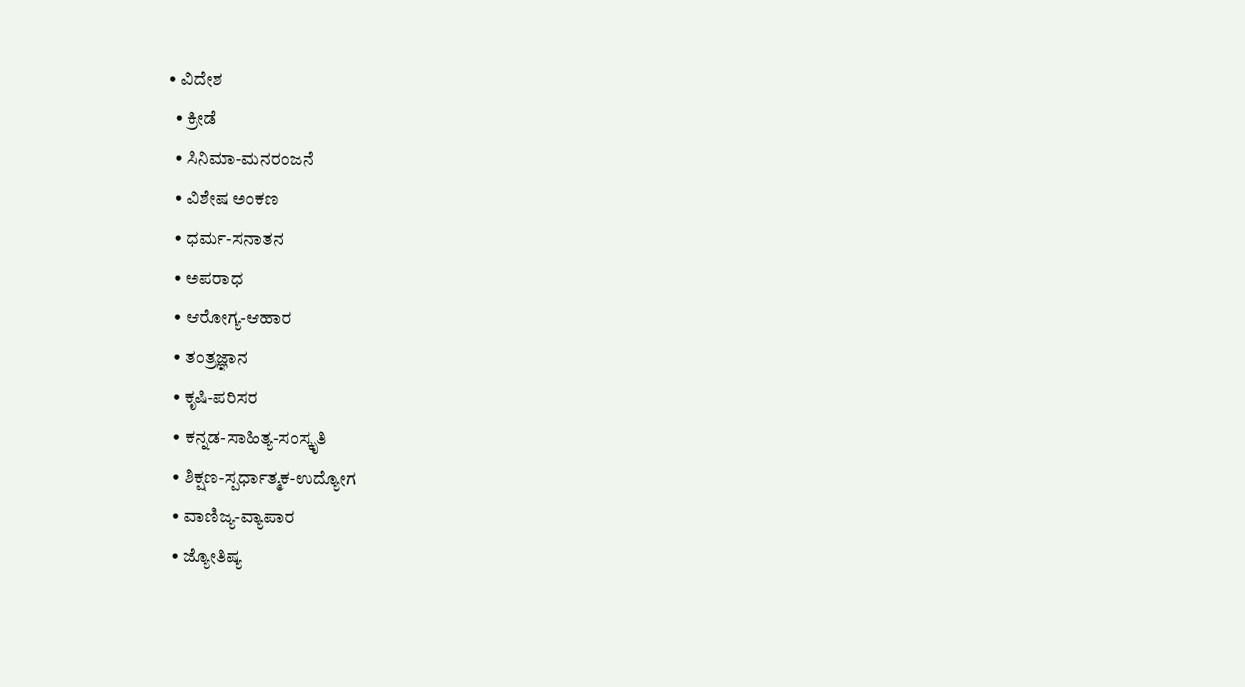• ವಿದೇಶ
  • ಕ್ರೀಡೆ
  • ಸಿನಿಮಾ-ಮನರಂಜನೆ
  • ವಿಶೇಷ ಅಂಕಣ
  • ಧರ್ಮ-ಸನಾತನ
  • ಅಪರಾಧ
  • ಆರೋಗ್ಯ-ಆಹಾರ
  • ತಂತ್ರಜ್ಞಾನ
  • ಕೃಷಿ-ಪರಿಸರ
  • ಕನ್ನಡ-ಸಾಹಿತ್ಯ-ಸಂಸ್ಕೃತಿ
  • ಶಿಕ್ಷಣ-ಸ್ಪರ್ಧಾತ್ಮಕ-ಉದ್ಯೋಗ
  • ವಾಣಿಜ್ಯ-ವ್ಯಾಪಾರ
  • ಜ್ಯೋತಿಷ್ಯ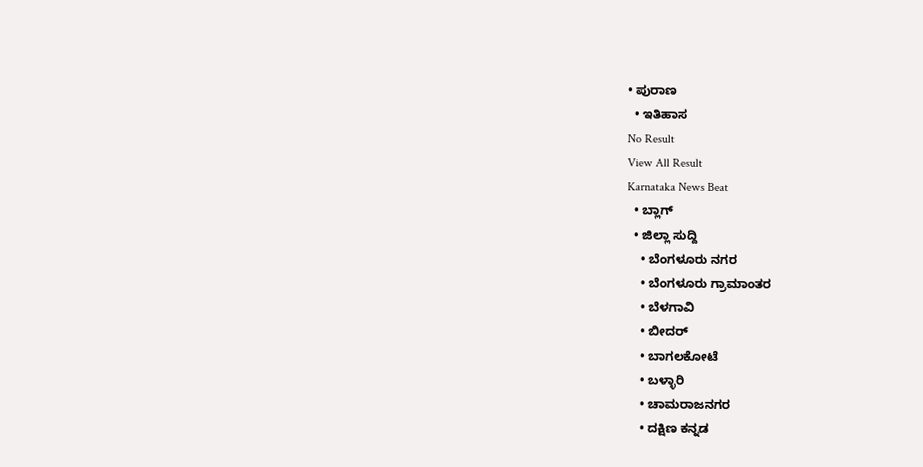• ಪುರಾಣ
  • ಇತಿಹಾಸ
No Result
View All Result
Karnataka News Beat
  • ಬ್ಲಾಗ್
  • ಜಿಲ್ಲಾ ಸುದ್ದಿ
    • ಬೆಂಗಳೂರು ನಗರ
    • ಬೆಂಗಳೂರು ಗ್ರಾಮಾಂತರ
    • ಬೆಳಗಾವಿ
    • ಬೀದರ್
    • ಬಾಗಲಕೋಟೆ
    • ಬಳ್ಳಾರಿ
    • ಚಾಮರಾಜನಗರ
    • ದಕ್ಷಿಣ ಕನ್ನಡ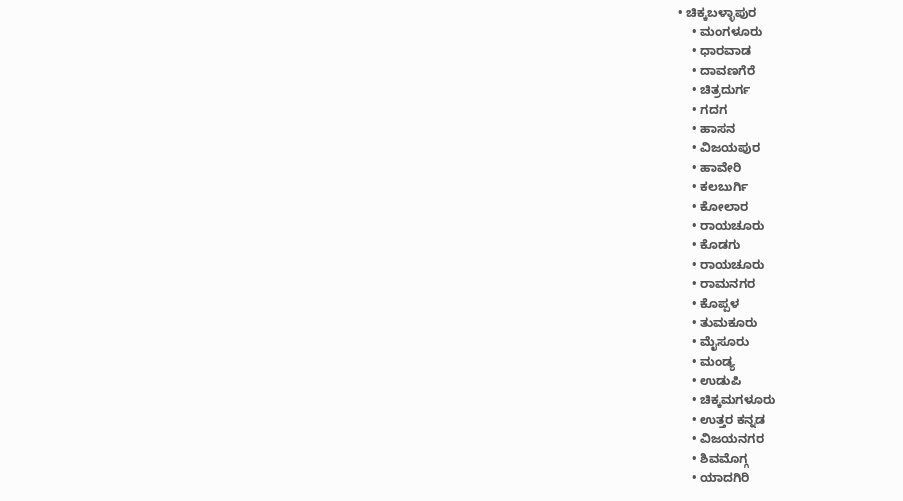• ಚಿಕ್ಕಬಳ್ಳಾಪುರ
    • ಮಂಗಳೂರು
    • ಧಾರವಾಡ
    • ದಾವಣಗೆರೆ
    • ಚಿತ್ರದುರ್ಗ
    • ಗದಗ
    • ಹಾಸನ
    • ವಿಜಯಪುರ
    • ಹಾವೇರಿ
    • ಕಲಬುರ್ಗಿ
    • ಕೋಲಾರ
    • ರಾಯಚೂರು
    • ಕೊಡಗು
    • ರಾಯಚೂರು
    • ರಾಮನಗರ
    • ಕೊಪ್ಪಳ
    • ತುಮಕೂರು
    • ಮೈಸೂರು
    • ಮಂಡ್ಯ
    • ಉಡುಪಿ
    • ಚಿಕ್ಕಮಗಳೂರು
    • ಉತ್ತರ ಕನ್ನಡ
    • ವಿಜಯನಗರ
    • ಶಿವಮೊಗ್ಗ
    • ಯಾದಗಿರಿ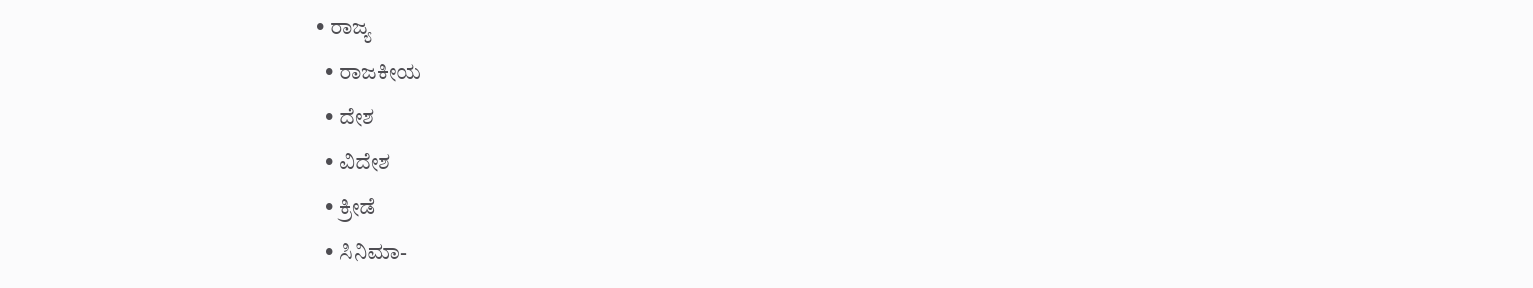• ರಾಜ್ಯ
  • ರಾಜಕೀಯ
  • ದೇಶ
  • ವಿದೇಶ
  • ಕ್ರೀಡೆ
  • ಸಿನಿಮಾ-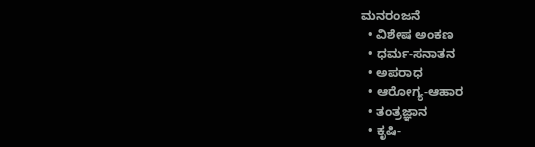ಮನರಂಜನೆ
  • ವಿಶೇಷ ಅಂಕಣ
  • ಧರ್ಮ-ಸನಾತನ
  • ಅಪರಾಧ
  • ಆರೋಗ್ಯ-ಆಹಾರ
  • ತಂತ್ರಜ್ಞಾನ
  • ಕೃಷಿ-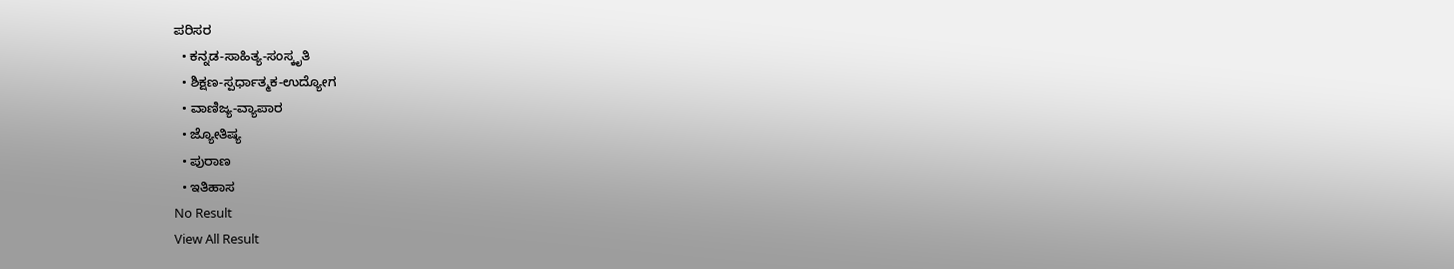ಪರಿಸರ
  • ಕನ್ನಡ-ಸಾಹಿತ್ಯ-ಸಂಸ್ಕೃತಿ
  • ಶಿಕ್ಷಣ-ಸ್ಪರ್ಧಾತ್ಮಕ-ಉದ್ಯೋಗ
  • ವಾಣಿಜ್ಯ-ವ್ಯಾಪಾರ
  • ಜ್ಯೋತಿಷ್ಯ
  • ಪುರಾಣ
  • ಇತಿಹಾಸ
No Result
View All Result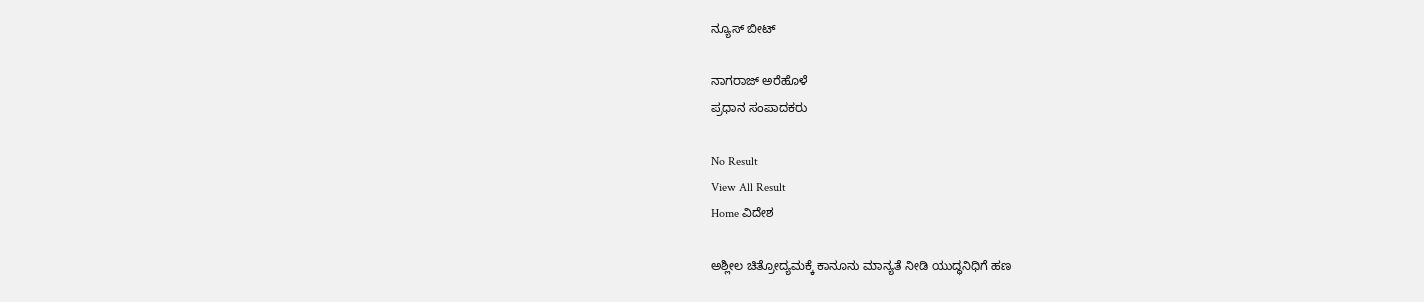ನ್ಯೂಸ್ ಬೀಟ್

ನಾಗರಾಜ್ ಅರೆಹೊಳೆ
ಪ್ರಧಾನ ಸಂಪಾದಕರು

No Result
View All Result
Home ವಿದೇಶ

ಅಶ್ಲೀಲ ಚಿತ್ರೋದ್ಯಮಕ್ಕೆ ಕಾನೂನು ಮಾನ್ಯತೆ ನೀಡಿ ಯುದ್ಧನಿಧಿಗೆ ಹಣ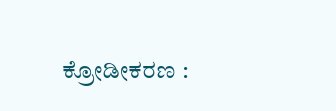ಕ್ರೋಡೀಕರಣ :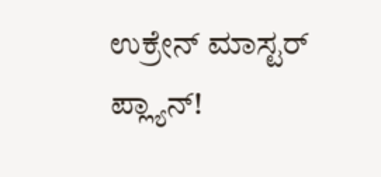ಉಕ್ರೇನ್ ಮಾಸ್ಟರ್ ಪ್ಲ್ಯಾನ್!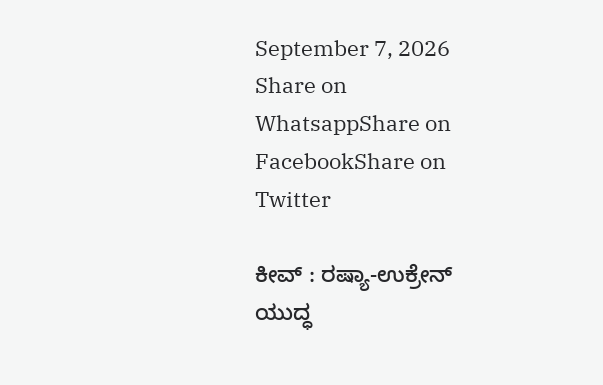September 7, 2026
Share on WhatsappShare on FacebookShare on Twitter

ಕೀವ್ : ರಷ್ಯಾ-ಉಕ್ರೇನ್ ಯುದ್ಧ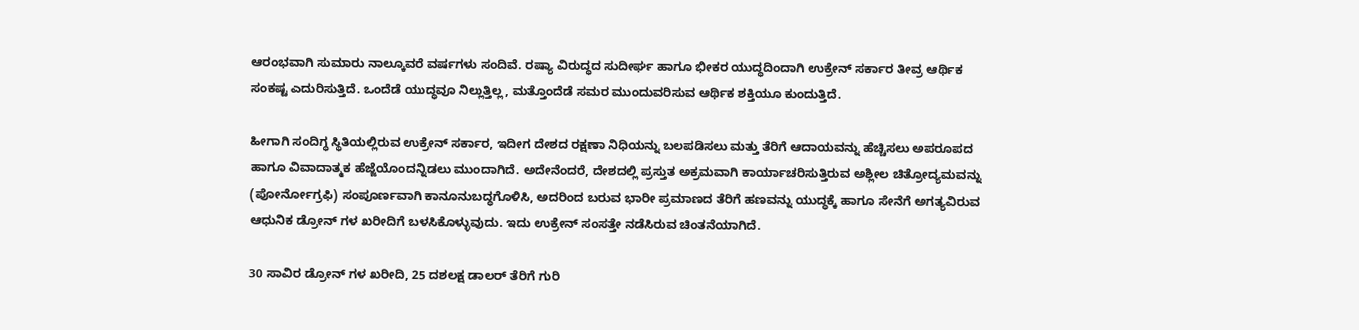ಆರಂಭವಾಗಿ ಸುಮಾರು ನಾಲ್ಕೂವರೆ ವರ್ಷಗಳು ಸಂದಿವೆ. ರಷ್ಯಾ ವಿರುದ್ಧದ ಸುದೀರ್ಘ ಹಾಗೂ ಭೀಕರ ಯುದ್ಧದಿಂದಾಗಿ ಉಕ್ರೇನ್ ಸರ್ಕಾರ ತೀವ್ರ ಆರ್ಥಿಕ ಸಂಕಷ್ಟ ಎದುರಿಸುತ್ತಿದೆ. ಒಂದೆಡೆ ಯುದ್ಧವೂ ನಿಲ್ಲುತ್ತಿಲ್ಲ, ಮತ್ತೊಂದೆಡೆ ಸಮರ ಮುಂದುವರಿಸುವ ಆರ್ಥಿಕ ಶಕ್ತಿಯೂ ಕುಂದುತ್ತಿದೆ.

ಹೀಗಾಗಿ ಸಂದಿಗ್ಧ ಸ್ಥಿತಿಯಲ್ಲಿರುವ ಉಕ್ರೇನ್ ಸರ್ಕಾರ, ಇದೀಗ ದೇಶದ ರಕ್ಷಣಾ ನಿಧಿಯನ್ನು ಬಲಪಡಿಸಲು ಮತ್ತು ತೆರಿಗೆ ಆದಾಯವನ್ನು ಹೆಚ್ಚಿಸಲು ಅಪರೂಪದ ಹಾಗೂ ವಿವಾದಾತ್ಮಕ ಹೆಜ್ಜೆಯೊಂದನ್ನಿಡಲು ಮುಂದಾಗಿದೆ. ಅದೇನೆಂದರೆ, ದೇಶದಲ್ಲಿ ಪ್ರಸ್ತುತ ಅಕ್ರಮವಾಗಿ ಕಾರ್ಯಾಚರಿಸುತ್ತಿರುವ ಅಶ್ಲೀಲ ಚಿತ್ರೋದ್ಯಮವನ್ನು (ಪೋರ್ನೋಗ್ರಫಿ) ಸಂಪೂರ್ಣವಾಗಿ ಕಾನೂನುಬದ್ಧಗೊಳಿಸಿ, ಅದರಿಂದ ಬರುವ ಭಾರೀ ಪ್ರಮಾಣದ ತೆರಿಗೆ ಹಣವನ್ನು ಯುದ್ಧಕ್ಕೆ ಹಾಗೂ ಸೇನೆಗೆ ಅಗತ್ಯವಿರುವ ಆಧುನಿಕ ಡ್ರೋನ್ ಗಳ ಖರೀದಿಗೆ ಬಳಸಿಕೊಳ್ಳುವುದು. ಇದು ಉಕ್ರೇನ್ ಸಂಸತ್ತೇ ನಡೆಸಿರುವ ಚಿಂತನೆಯಾಗಿದೆ.

30 ಸಾವಿರ ಡ್ರೋನ್ ಗಳ ಖರೀದಿ, 25 ದಶಲಕ್ಷ ಡಾಲರ್ ತೆರಿಗೆ ಗುರಿ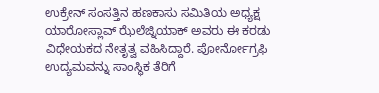ಉಕ್ರೇನ್ ಸಂಸತ್ತಿನ ಹಣಕಾಸು ಸಮಿತಿಯ ಅಧ್ಯಕ್ಷ ಯಾರೋಸ್ಲಾವ್ ಝೆಲೆಜ್ನಿಯಾಕ್ ಅವರು ಈ ಕರಡು ವಿಧೇಯಕದ ನೇತೃತ್ವ ವಹಿಸಿದ್ದಾರೆ. ಪೋರ್ನೋಗ್ರಫಿ ಉದ್ಯಮವನ್ನು ಸಾಂಸ್ಥಿಕ ತೆರಿಗೆ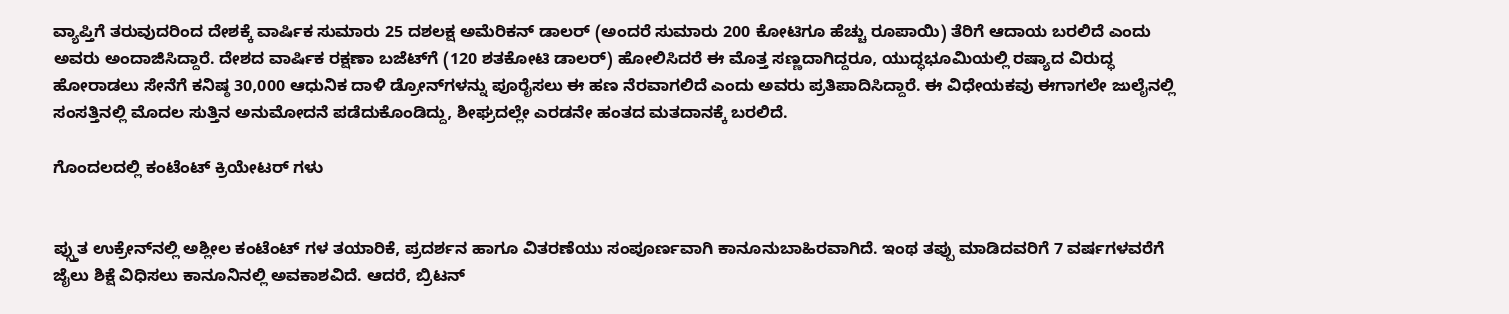ವ್ಯಾಪ್ತಿಗೆ ತರುವುದರಿಂದ ದೇಶಕ್ಕೆ ವಾರ್ಷಿಕ ಸುಮಾರು 25 ದಶಲಕ್ಷ ಅಮೆರಿಕನ್ ಡಾಲರ್ (ಅಂದರೆ ಸುಮಾರು 200 ಕೋಟಿಗೂ ಹೆಚ್ಚು ರೂಪಾಯಿ) ತೆರಿಗೆ ಆದಾಯ ಬರಲಿದೆ ಎಂದು ಅವರು ಅಂದಾಜಿಸಿದ್ದಾರೆ. ದೇಶದ ವಾರ್ಷಿಕ ರಕ್ಷಣಾ ಬಜೆಟ್‌ಗೆ (120 ಶತಕೋಟಿ ಡಾಲರ್) ಹೋಲಿಸಿದರೆ ಈ ಮೊತ್ತ ಸಣ್ಣದಾಗಿದ್ದರೂ, ಯುದ್ಧಭೂಮಿಯಲ್ಲಿ ರಷ್ಯಾದ ವಿರುದ್ಧ ಹೋರಾಡಲು ಸೇನೆಗೆ ಕನಿಷ್ಠ 30,000 ಆಧುನಿಕ ದಾಳಿ ಡ್ರೋನ್‌ಗಳನ್ನು ಪೂರೈಸಲು ಈ ಹಣ ನೆರವಾಗಲಿದೆ ಎಂದು ಅವರು ಪ್ರತಿಪಾದಿಸಿದ್ದಾರೆ. ಈ ವಿಧೇಯಕವು ಈಗಾಗಲೇ ಜುಲೈನಲ್ಲಿ ಸಂಸತ್ತಿನಲ್ಲಿ ಮೊದಲ ಸುತ್ತಿನ ಅನುಮೋದನೆ ಪಡೆದುಕೊಂಡಿದ್ದು, ಶೀಘ್ರದಲ್ಲೇ ಎರಡನೇ ಹಂತದ ಮತದಾನಕ್ಕೆ ಬರಲಿದೆ.

ಗೊಂದಲದಲ್ಲಿ ಕಂಟೆಂಟ್ ಕ್ರಿಯೇಟರ್ ಗಳು


ಪ್ಸ್ತುತ ಉಕ್ರೇನ್‌ನಲ್ಲಿ ಅಶ್ಲೀಲ ಕಂಟೆಂಟ್ ಗಳ ತಯಾರಿಕೆ, ಪ್ರದರ್ಶನ ಹಾಗೂ ವಿತರಣೆಯು ಸಂಪೂರ್ಣವಾಗಿ ಕಾನೂನುಬಾಹಿರವಾಗಿದೆ. ಇಂಥ ತಪ್ಪು ಮಾಡಿದವರಿಗೆ 7 ವರ್ಷಗಳವರೆಗೆ ಜೈಲು ಶಿಕ್ಷೆ ವಿಧಿಸಲು ಕಾನೂನಿನಲ್ಲಿ ಅವಕಾಶವಿದೆ. ಆದರೆ, ಬ್ರಿಟನ್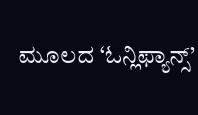ಮೂಲದ ‘ಓನ್ಲಿಫ್ಯಾನ್ಸ್’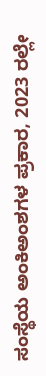ಸಂಸ್ಥೆಯ ಅಂಕಿಅಂಶಗಳ ಪ್ರಕಾರ, 2023 ರಲ್ಲೇ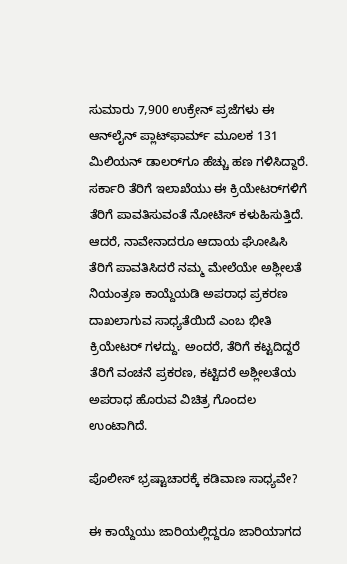ಸುಮಾರು 7,900 ಉಕ್ರೇನ್ ಪ್ರಜೆಗಳು ಈ ಆನ್‌ಲೈನ್ ಪ್ಲಾಟ್‌ಫಾರ್ಮ್ ಮೂಲಕ 131 ಮಿಲಿಯನ್ ಡಾಲರ್‌ಗೂ ಹೆಚ್ಚು ಹಣ ಗಳಿಸಿದ್ದಾರೆ. ಸರ್ಕಾರಿ ತೆರಿಗೆ ಇಲಾಖೆಯು ಈ ಕ್ರಿಯೇಟರ್‌ಗಳಿಗೆ ತೆರಿಗೆ ಪಾವತಿಸುವಂತೆ ನೋಟಿಸ್ ಕಳುಹಿಸುತ್ತಿದೆ. ಆದರೆ, ನಾವೇನಾದರೂ ಆದಾಯ ಘೋಷಿಸಿ ತೆರಿಗೆ ಪಾವತಿಸಿದರೆ ನಮ್ಮ ಮೇಲೆಯೇ ಅಶ್ಲೀಲತೆ ನಿಯಂತ್ರಣ ಕಾಯ್ದೆಯಡಿ ಅಪರಾಧ ಪ್ರಕರಣ ದಾಖಲಾಗುವ ಸಾಧ್ಯತೆಯಿದೆ ಎಂಬ ಭೀತಿ ಕ್ರಿಯೇಟರ್ ಗಳದ್ದು. ಅಂದರೆ, ತೆರಿಗೆ ಕಟ್ಟದಿದ್ದರೆ ತೆರಿಗೆ ವಂಚನೆ ಪ್ರಕರಣ, ಕಟ್ಟಿದರೆ ಅಶ್ಲೀಲತೆಯ ಅಪರಾಧ ಹೊರುವ ವಿಚಿತ್ರ ಗೊಂದಲ ಉಂಟಾಗಿದೆ.

ಪೊಲೀಸ್ ಭ್ರಷ್ಟಾಚಾರಕ್ಕೆ ಕಡಿವಾಣ ಸಾಧ್ಯವೇ?

ಈ ಕಾಯ್ದೆಯು ಜಾರಿಯಲ್ಲಿದ್ದರೂ ಜಾರಿಯಾಗದ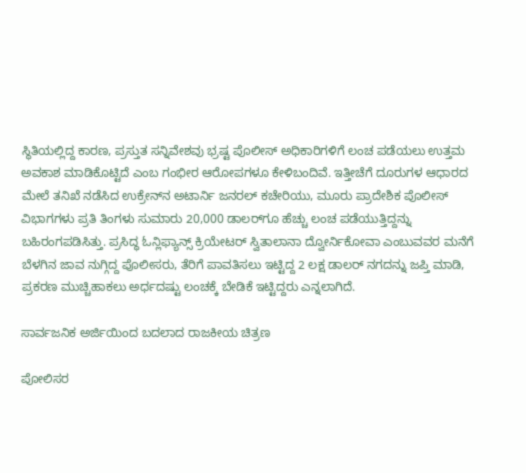ಸ್ಥಿತಿಯಲ್ಲಿದ್ದ ಕಾರಣ, ಪ್ರಸ್ತುತ ಸನ್ನಿವೇಶವು ಭ್ರಷ್ಟ ಪೊಲೀಸ್ ಅಧಿಕಾರಿಗಳಿಗೆ ಲಂಚ ಪಡೆಯಲು ಉತ್ತಮ ಅವಕಾಶ ಮಾಡಿಕೊಟ್ಟಿದೆ ಎಂಬ ಗಂಭೀರ ಆರೋಪಗಳೂ ಕೇಳಿಬಂದಿವೆ. ಇತ್ತೀಚೆಗೆ ದೂರುಗಳ ಆಧಾರದ ಮೇಲೆ ತನಿಖೆ ನಡೆಸಿದ ಉಕ್ರೇನ್‌ನ ಅಟಾರ್ನಿ ಜನರಲ್ ಕಚೇರಿಯು, ಮೂರು ಪ್ರಾದೇಶಿಕ ಪೊಲೀಸ್ ವಿಭಾಗಗಳು ಪ್ರತಿ ತಿಂಗಳು ಸುಮಾರು 20,000 ಡಾಲರ್‌ಗೂ ಹೆಚ್ಚು ಲಂಚ ಪಡೆಯುತ್ತಿದ್ದನ್ನು ಬಹಿರಂಗಪಡಿಸಿತ್ತು. ಪ್ರಸಿದ್ಧ ಓನ್ಲಿಫ್ಯಾನ್ಸ್ ಕ್ರಿಯೇಟರ್ ಸ್ವಿತಾಲಾನಾ ದ್ವೋರ್ನಿಕೋವಾ ಎಂಬುವವರ ಮನೆಗೆ ಬೆಳಗಿನ ಜಾವ ನುಗ್ಗಿದ್ದ ಪೊಲೀಸರು, ತೆರಿಗೆ ಪಾವತಿಸಲು ಇಟ್ಟಿದ್ದ 2 ಲಕ್ಷ ಡಾಲರ್ ನಗದನ್ನು ಜಪ್ತಿ ಮಾಡಿ, ಪ್ರಕರಣ ಮುಚ್ಚಿಹಾಕಲು ಅರ್ಧದಷ್ಟು ಲಂಚಕ್ಕೆ ಬೇಡಿಕೆ ಇಟ್ಟಿದ್ದರು ಎನ್ನಲಾಗಿದೆ.

ಸಾರ್ವಜನಿಕ ಅರ್ಜಿಯಿಂದ ಬದಲಾದ ರಾಜಕೀಯ ಚಿತ್ರಣ

ಪೋಲಿಸರ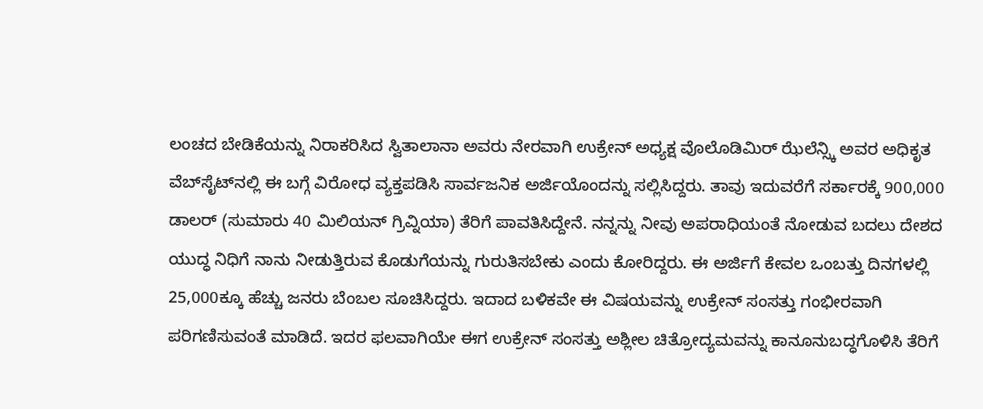ಲಂಚದ ಬೇಡಿಕೆಯನ್ನು ನಿರಾಕರಿಸಿದ ಸ್ವಿತಾಲಾನಾ ಅವರು ನೇರವಾಗಿ ಉಕ್ರೇನ್ ಅಧ್ಯಕ್ಷ ವೊಲೊಡಿಮಿರ್ ಝೆಲೆನ್ಸ್ಕಿ ಅವರ ಅಧಿಕೃತ ವೆಬ್‌ಸೈಟ್‌ನಲ್ಲಿ ಈ ಬಗ್ಗೆ ವಿರೋಧ ವ್ಯಕ್ತಪಡಿಸಿ ಸಾರ್ವಜನಿಕ ಅರ್ಜಿಯೊಂದನ್ನು ಸಲ್ಲಿಸಿದ್ದರು. ತಾವು ಇದುವರೆಗೆ ಸರ್ಕಾರಕ್ಕೆ 900,000 ಡಾಲರ್ (ಸುಮಾರು 40 ಮಿಲಿಯನ್ ಗ್ರಿವ್ನಿಯಾ) ತೆರಿಗೆ ಪಾವತಿಸಿದ್ದೇನೆ. ನನ್ನನ್ನು ನೀವು ಅಪರಾಧಿಯಂತೆ ನೋಡುವ ಬದಲು ದೇಶದ ಯುದ್ಧ ನಿಧಿಗೆ ನಾನು ನೀಡುತ್ತಿರುವ ಕೊಡುಗೆಯನ್ನು ಗುರುತಿಸಬೇಕು ಎಂದು ಕೋರಿದ್ದರು. ಈ ಅರ್ಜಿಗೆ ಕೇವಲ ಒಂಬತ್ತು ದಿನಗಳಲ್ಲಿ 25,000ಕ್ಕೂ ಹೆಚ್ಚು ಜನರು ಬೆಂಬಲ ಸೂಚಿಸಿದ್ದರು. ಇದಾದ ಬಳಿಕವೇ ಈ ವಿಷಯವನ್ನು ಉಕ್ರೇನ್ ಸಂಸತ್ತು ಗಂಭೀರವಾಗಿ ಪರಿಗಣಿಸುವಂತೆ ಮಾಡಿದೆ. ಇದರ ಫಲವಾಗಿಯೇ ಈಗ ಉಕ್ರೇನ್ ಸಂಸತ್ತು ಅಶ್ಲೀಲ ಚಿತ್ರೋದ್ಯಮವನ್ನು ಕಾನೂನುಬದ್ಧಗೊಳಿಸಿ ತೆರಿಗೆ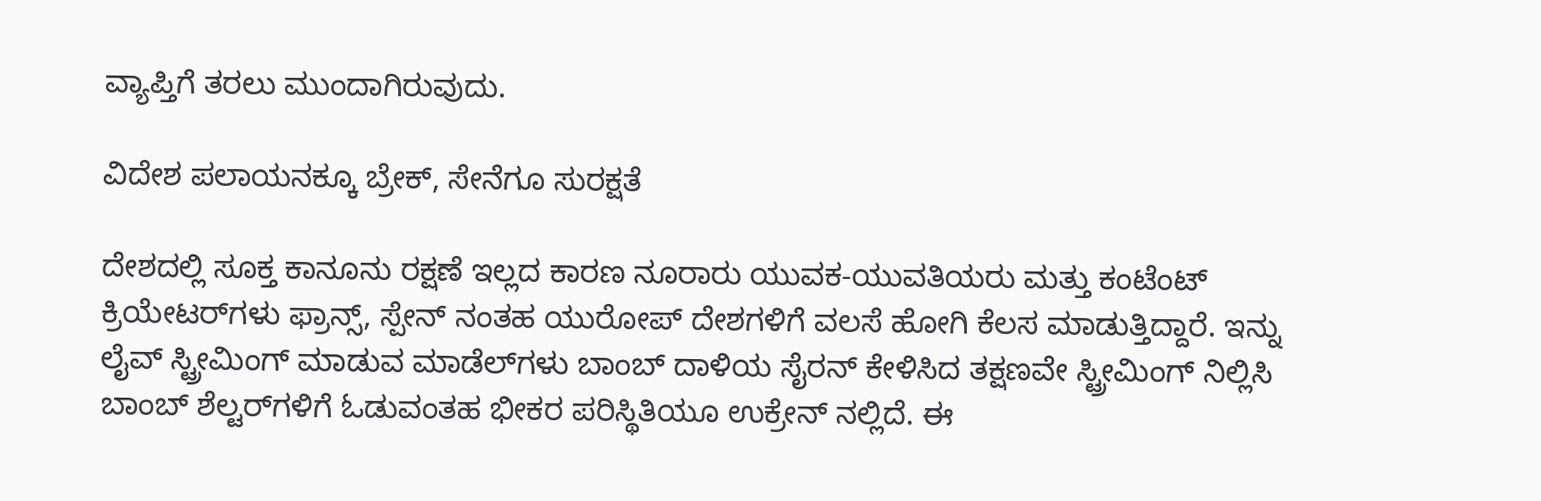ವ್ಯಾಪ್ತಿಗೆ ತರಲು ಮುಂದಾಗಿರುವುದು.

ವಿದೇಶ ಪಲಾಯನಕ್ಕೂ ಬ್ರೇಕ್, ಸೇನೆಗೂ ಸುರಕ್ಷತೆ

ದೇಶದಲ್ಲಿ ಸೂಕ್ತ ಕಾನೂನು ರಕ್ಷಣೆ ಇಲ್ಲದ ಕಾರಣ ನೂರಾರು ಯುವಕ-ಯುವತಿಯರು ಮತ್ತು ಕಂಟೆಂಟ್ ಕ್ರಿಯೇಟರ್‌ಗಳು ಫ್ರಾನ್ಸ್, ಸ್ಪೇನ್ ನಂತಹ ಯುರೋಪ್ ದೇಶಗಳಿಗೆ ವಲಸೆ ಹೋಗಿ ಕೆಲಸ ಮಾಡುತ್ತಿದ್ದಾರೆ. ಇನ್ನು ಲೈವ್ ಸ್ಟ್ರೀಮಿಂಗ್ ಮಾಡುವ ಮಾಡೆಲ್‌ಗಳು ಬಾಂಬ್ ದಾಳಿಯ ಸೈರನ್ ಕೇಳಿಸಿದ ತಕ್ಷಣವೇ ಸ್ಟ್ರೀಮಿಂಗ್ ನಿಲ್ಲಿಸಿ ಬಾಂಬ್ ಶೆಲ್ಟರ್‌ಗಳಿಗೆ ಓಡುವಂತಹ ಭೀಕರ ಪರಿಸ್ಥಿತಿಯೂ ಉಕ್ರೇನ್ ನಲ್ಲಿದೆ. ಈ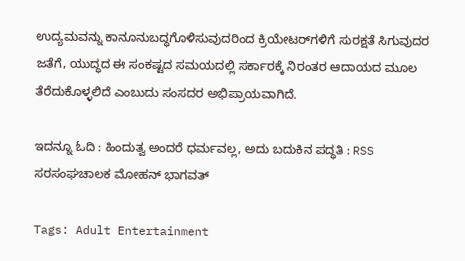ಉದ್ಯಮವನ್ನು ಕಾನೂನುಬದ್ಧಗೊಳಿಸುವುದರಿಂದ ಕ್ರಿಯೇಟರ್‌ಗಳಿಗೆ ಸುರಕ್ಷತೆ ಸಿಗುವುದರ ಜತೆಗೆ, ಯುದ್ಧದ ಈ ಸಂಕಷ್ಟದ ಸಮಯದಲ್ಲಿ ಸರ್ಕಾರಕ್ಕೆ ನಿರಂತರ ಆದಾಯದ ಮೂಲ ತೆರೆದುಕೊಳ್ಳಲಿದೆ ಎಂಬುದು ಸಂಸದರ ಅಭಿಪ್ರಾಯವಾಗಿದೆ.

ಇದನ್ನೂ ಓದಿ : ಹಿಂದುತ್ವ ಅಂದರೆ ಧರ್ಮವಲ್ಲ, ಅದು ಬದುಕಿನ ಪದ್ಧತಿ : RSS ಸರಸಂಘಚಾಲಕ ಮೋಹನ್ ಭಾಗವತ್

Tags: Adult Entertainment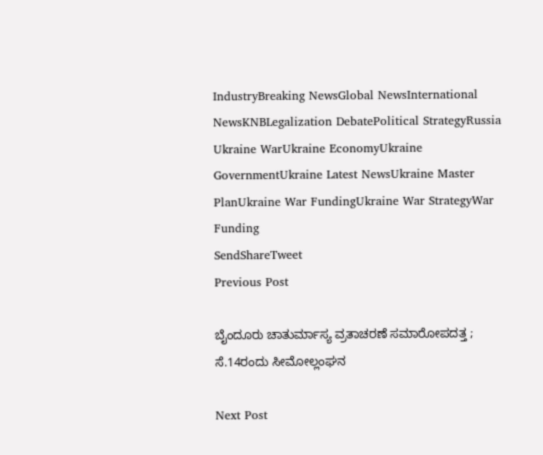IndustryBreaking NewsGlobal NewsInternational NewsKNBLegalization DebatePolitical StrategyRussia Ukraine WarUkraine EconomyUkraine GovernmentUkraine Latest NewsUkraine Master PlanUkraine War FundingUkraine War StrategyWar Funding
SendShareTweet
Previous Post

ಬೈಂದೂರು ಚಾತುರ್ಮಾಸ್ಯ ವ್ರತಾಚರಣೆ ಸಮಾರೋಪದತ್ತ ; ಸೆ.14ರಂದು ಸೀಮೋಲ್ಲಂಘನ

Next Post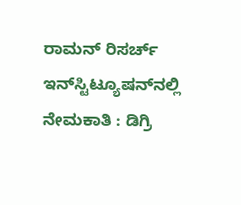ರಾಮನ್ ರಿಸರ್ಚ್ ಇನ್‌ಸ್ಟಿಟ್ಯೂಷನ್‌ನಲ್ಲಿ ನೇಮಕಾತಿ : ಡಿಗ್ರಿ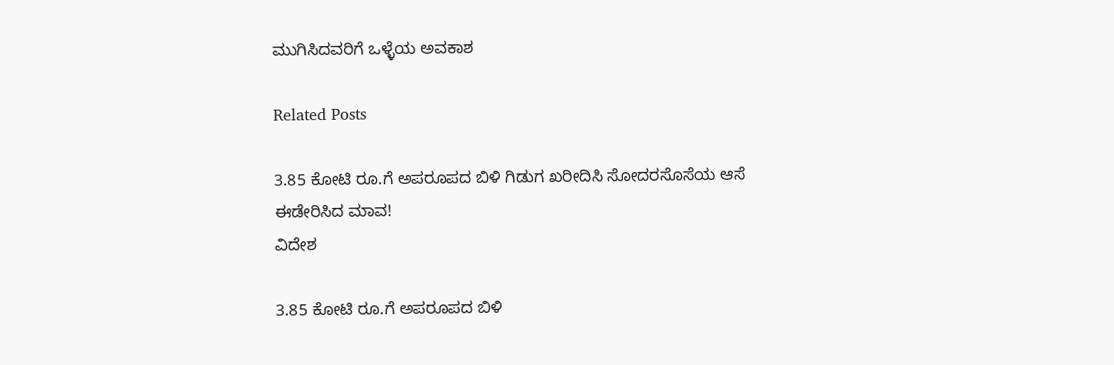ಮುಗಿಸಿದವರಿಗೆ ಒಳ್ಳೆಯ ಅವಕಾಶ

Related Posts

3.85 ಕೋಟಿ ರೂ.ಗೆ ಅಪರೂಪದ ಬಿಳಿ ಗಿಡುಗ ಖರೀದಿಸಿ ಸೋದರಸೊಸೆಯ ಆಸೆ ಈಡೇರಿಸಿದ ಮಾವ!
ವಿದೇಶ

3.85 ಕೋಟಿ ರೂ.ಗೆ ಅಪರೂಪದ ಬಿಳಿ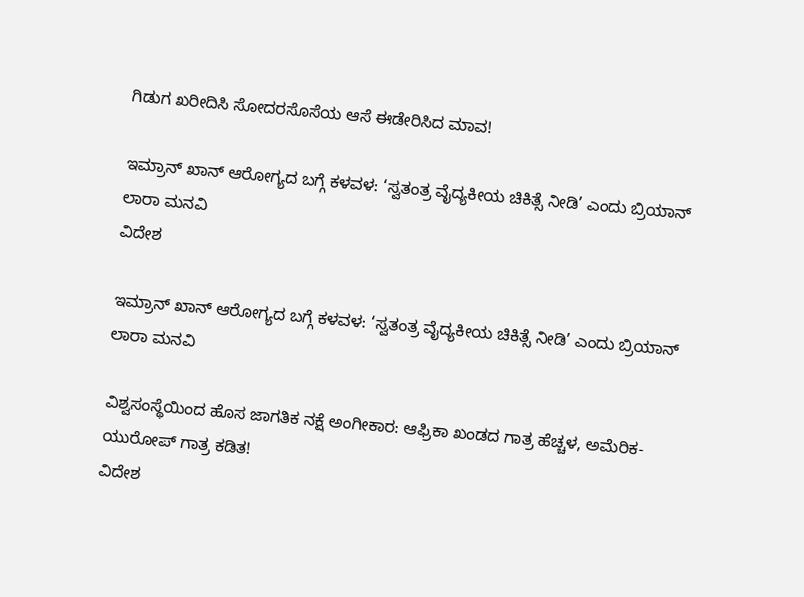ಗಿಡುಗ ಖರೀದಿಸಿ ಸೋದರಸೊಸೆಯ ಆಸೆ ಈಡೇರಿಸಿದ ಮಾವ!

ಇಮ್ರಾನ್ ಖಾನ್ ಆರೋಗ್ಯದ ಬಗ್ಗೆ ಕಳವಳ: ‘ಸ್ವತಂತ್ರ ವೈದ್ಯಕೀಯ ಚಿಕಿತ್ಸೆ ನೀಡಿ’ ಎಂದು ಬ್ರಿಯಾನ್ ಲಾರಾ ಮನವಿ
ವಿದೇಶ

ಇಮ್ರಾನ್ ಖಾನ್ ಆರೋಗ್ಯದ ಬಗ್ಗೆ ಕಳವಳ: ‘ಸ್ವತಂತ್ರ ವೈದ್ಯಕೀಯ ಚಿಕಿತ್ಸೆ ನೀಡಿ’ ಎಂದು ಬ್ರಿಯಾನ್ ಲಾರಾ ಮನವಿ

ವಿಶ್ವಸಂಸ್ಥೆಯಿಂದ ಹೊಸ ಜಾಗತಿಕ ನಕ್ಷೆ ಅಂಗೀಕಾರ: ಆಫ್ರಿಕಾ ಖಂಡದ ಗಾತ್ರ ಹೆಚ್ಚಳ, ಅಮೆರಿಕ-ಯುರೋಪ್ ಗಾತ್ರ ಕಡಿತ!
ವಿದೇಶ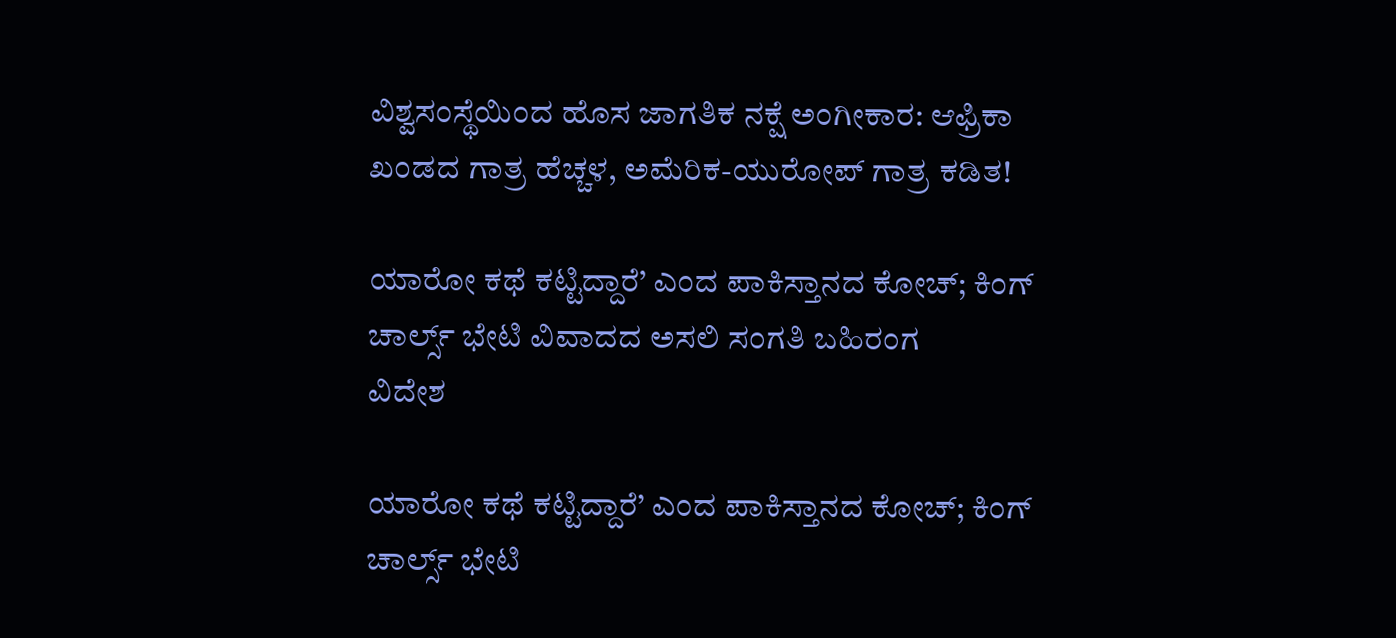ವಿಶ್ವಸಂಸ್ಥೆಯಿಂದ ಹೊಸ ಜಾಗತಿಕ ನಕ್ಷೆ ಅಂಗೀಕಾರ: ಆಫ್ರಿಕಾ ಖಂಡದ ಗಾತ್ರ ಹೆಚ್ಚಳ, ಅಮೆರಿಕ-ಯುರೋಪ್ ಗಾತ್ರ ಕಡಿತ!

ಯಾರೋ ಕಥೆ ಕಟ್ಟಿದ್ದಾರೆ’ ಎಂದ ಪಾಕಿಸ್ತಾನದ ಕೋಚ್; ಕಿಂಗ್ ಚಾರ್ಲ್ಸ್ ಭೇಟಿ ವಿವಾದದ ಅಸಲಿ ಸಂಗತಿ ಬಹಿರಂಗ
ವಿದೇಶ

ಯಾರೋ ಕಥೆ ಕಟ್ಟಿದ್ದಾರೆ’ ಎಂದ ಪಾಕಿಸ್ತಾನದ ಕೋಚ್; ಕಿಂಗ್ ಚಾರ್ಲ್ಸ್ ಭೇಟಿ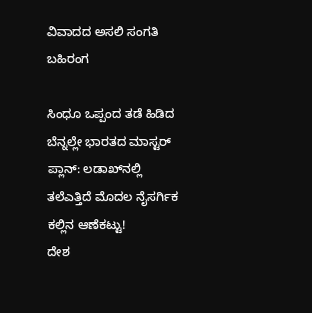ವಿವಾದದ ಅಸಲಿ ಸಂಗತಿ ಬಹಿರಂಗ

ಸಿಂಧೂ ಒಪ್ಪಂದ ತಡೆ ಹಿಡಿದ ಬೆನ್ನಲ್ಲೇ ಭಾರತದ ಮಾಸ್ಟರ್ ಪ್ಲಾನ್: ಲಡಾಖ್‌ನಲ್ಲಿ ತಲೆಎತ್ತಿದೆ ಮೊದಲ ನೈಸರ್ಗಿಕ ಕಲ್ಲಿನ ಆಣೆಕಟ್ಟು!
ದೇಶ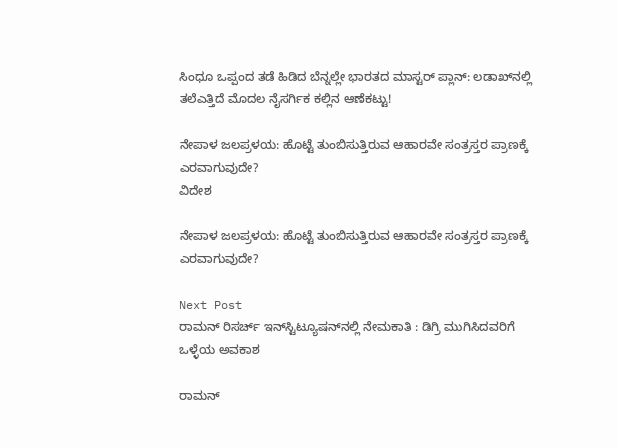ಸಿಂಧೂ ಒಪ್ಪಂದ ತಡೆ ಹಿಡಿದ ಬೆನ್ನಲ್ಲೇ ಭಾರತದ ಮಾಸ್ಟರ್ ಪ್ಲಾನ್: ಲಡಾಖ್‌ನಲ್ಲಿ ತಲೆಎತ್ತಿದೆ ಮೊದಲ ನೈಸರ್ಗಿಕ ಕಲ್ಲಿನ ಆಣೆಕಟ್ಟು!

ನೇಪಾಳ ಜಲಪ್ರಳಯ: ಹೊಟ್ಟೆ ತುಂಬಿಸುತ್ತಿರುವ ಆಹಾರವೇ ಸಂತ್ರಸ್ತರ ಪ್ರಾಣಕ್ಕೆ ಎರವಾಗುವುದೇ?
ವಿದೇಶ

ನೇಪಾಳ ಜಲಪ್ರಳಯ: ಹೊಟ್ಟೆ ತುಂಬಿಸುತ್ತಿರುವ ಆಹಾರವೇ ಸಂತ್ರಸ್ತರ ಪ್ರಾಣಕ್ಕೆ ಎರವಾಗುವುದೇ?

Next Post
ರಾಮನ್ ರಿಸರ್ಚ್ ಇನ್‌ಸ್ಟಿಟ್ಯೂಷನ್‌ನಲ್ಲಿ ನೇಮಕಾತಿ : ಡಿಗ್ರಿ ಮುಗಿಸಿದವರಿಗೆ ಒಳ್ಳೆಯ ಅವಕಾಶ

ರಾಮನ್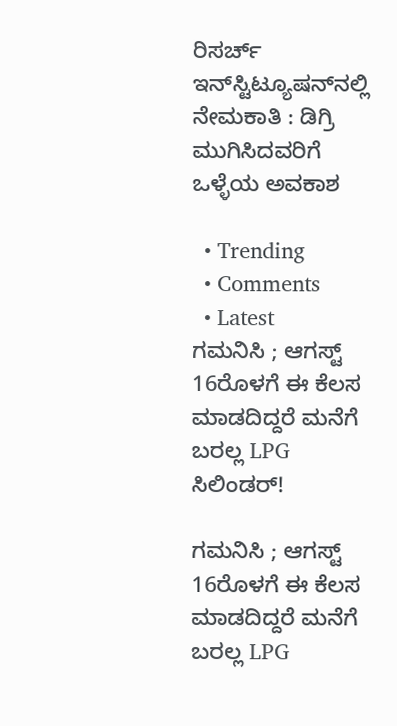ರಿಸರ್ಚ್ ಇನ್‌ಸ್ಟಿಟ್ಯೂಷನ್‌ನಲ್ಲಿ ನೇಮಕಾತಿ : ಡಿಗ್ರಿ ಮುಗಿಸಿದವರಿಗೆ ಒಳ್ಳೆಯ ಅವಕಾಶ

  • Trending
  • Comments
  • Latest
ಗಮನಿಸಿ ; ಆಗಸ್ಟ್ 16ರೊಳಗೆ ಈ ಕೆಲಸ ಮಾಡದಿದ್ದರೆ ಮನೆಗೆ ಬರಲ್ಲ LPG ಸಿಲಿಂಡರ್!

ಗಮನಿಸಿ ; ಆಗಸ್ಟ್ 16ರೊಳಗೆ ಈ ಕೆಲಸ ಮಾಡದಿದ್ದರೆ ಮನೆಗೆ ಬರಲ್ಲ LPG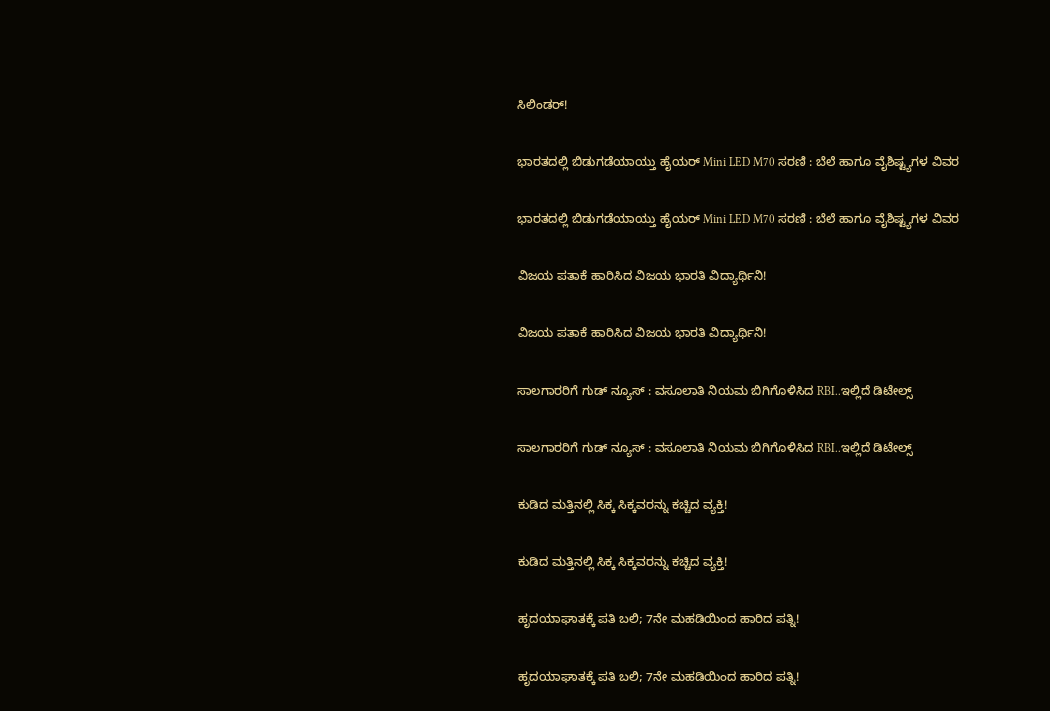ಸಿಲಿಂಡರ್!

ಭಾರತದಲ್ಲಿ ಬಿಡುಗಡೆಯಾಯ್ತು ಹೈಯರ್ Mini LED M70 ಸರಣಿ : ಬೆಲೆ ಹಾಗೂ ವೈಶಿಷ್ಟ್ಯಗಳ ವಿವರ

ಭಾರತದಲ್ಲಿ ಬಿಡುಗಡೆಯಾಯ್ತು ಹೈಯರ್ Mini LED M70 ಸರಣಿ : ಬೆಲೆ ಹಾಗೂ ವೈಶಿಷ್ಟ್ಯಗಳ ವಿವರ

ವಿಜಯ ಪತಾಕೆ ಹಾರಿಸಿದ ವಿಜಯ ಭಾರತಿ ವಿದ್ಯಾರ್ಥಿನಿ!

ವಿಜಯ ಪತಾಕೆ ಹಾರಿಸಿದ ವಿಜಯ ಭಾರತಿ ವಿದ್ಯಾರ್ಥಿನಿ!

ಸಾಲಗಾರರಿಗೆ ಗುಡ್ ನ್ಯೂಸ್ : ವಸೂಲಾತಿ ನಿಯಮ ಬಿಗಿಗೊಳಿಸಿದ RBI..ಇಲ್ಲಿದೆ ಡಿಟೇಲ್ಸ್

ಸಾಲಗಾರರಿಗೆ ಗುಡ್ ನ್ಯೂಸ್ : ವಸೂಲಾತಿ ನಿಯಮ ಬಿಗಿಗೊಳಿಸಿದ RBI..ಇಲ್ಲಿದೆ ಡಿಟೇಲ್ಸ್

ಕುಡಿದ ಮತ್ತಿನಲ್ಲಿ ಸಿಕ್ಕ ಸಿಕ್ಕವರನ್ನು ಕಚ್ಚಿದ ವ್ಯಕ್ತಿ!

ಕುಡಿದ ಮತ್ತಿನಲ್ಲಿ ಸಿಕ್ಕ ಸಿಕ್ಕವರನ್ನು ಕಚ್ಚಿದ ವ್ಯಕ್ತಿ!

ಹೃದಯಾಘಾತಕ್ಕೆ ಪತಿ ಬಲಿ; 7ನೇ ಮಹಡಿಯಿಂದ ಹಾರಿದ ಪತ್ನಿ!

ಹೃದಯಾಘಾತಕ್ಕೆ ಪತಿ ಬಲಿ; 7ನೇ ಮಹಡಿಯಿಂದ ಹಾರಿದ ಪತ್ನಿ!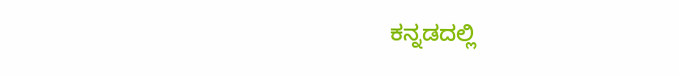ಕನ್ನಡದಲ್ಲಿ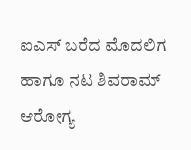ಐಎಸ್ ಬರೆದ ಮೊದಲಿಗ ಹಾಗೂ ನಟ ಶಿವರಾಮ್ ಆರೋಗ್ಯ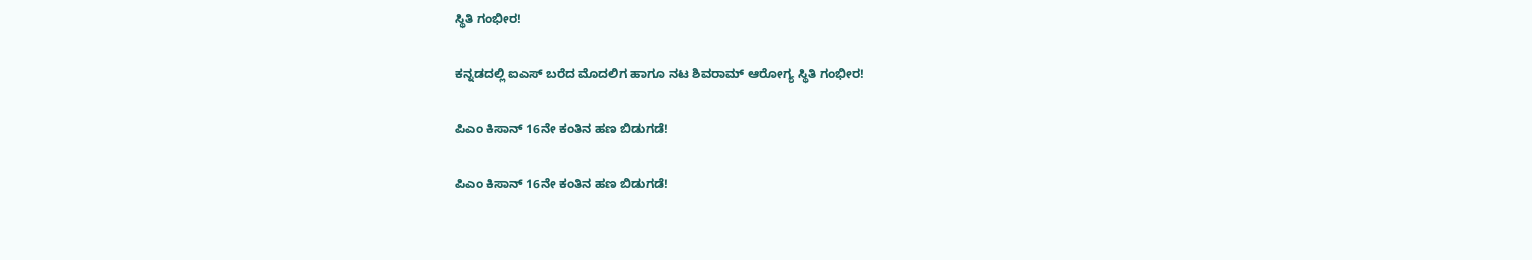ಸ್ಥಿತಿ ಗಂಭೀರ!

ಕನ್ನಡದಲ್ಲಿ ಐಎಸ್ ಬರೆದ ಮೊದಲಿಗ ಹಾಗೂ ನಟ ಶಿವರಾಮ್ ಆರೋಗ್ಯ ಸ್ಥಿತಿ ಗಂಭೀರ!

ಪಿಎಂ ಕಿಸಾನ್ 16ನೇ ಕಂತಿನ ಹಣ ಬಿಡುಗಡೆ!

ಪಿಎಂ ಕಿಸಾನ್ 16ನೇ ಕಂತಿನ ಹಣ ಬಿಡುಗಡೆ!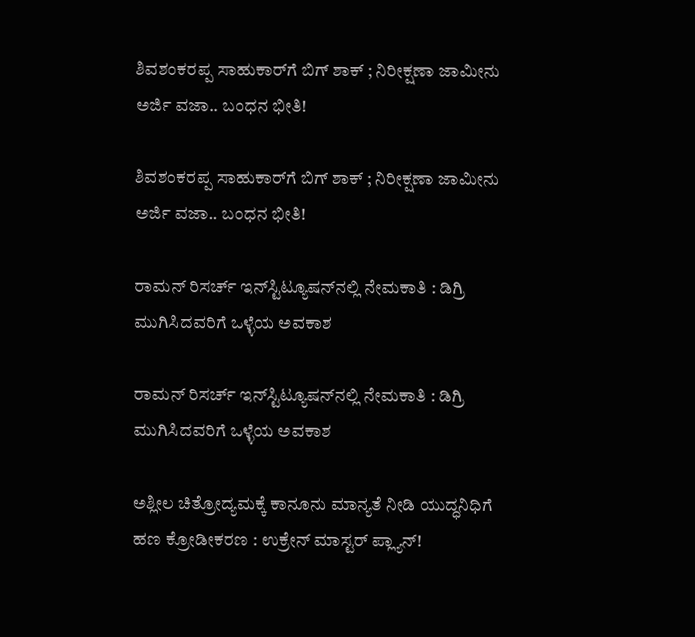ಶಿವಶಂಕರಪ್ಪ ಸಾಹುಕಾರ್‌ಗೆ ಬಿಗ್‌ ಶಾಕ್‌ ; ನಿರೀಕ್ಷಣಾ ಜಾಮೀನು ಅರ್ಜಿ ವಜಾ.. ಬಂಧನ ಭೀತಿ!

ಶಿವಶಂಕರಪ್ಪ ಸಾಹುಕಾರ್‌ಗೆ ಬಿಗ್‌ ಶಾಕ್‌ ; ನಿರೀಕ್ಷಣಾ ಜಾಮೀನು ಅರ್ಜಿ ವಜಾ.. ಬಂಧನ ಭೀತಿ!

ರಾಮನ್ ರಿಸರ್ಚ್ ಇನ್‌ಸ್ಟಿಟ್ಯೂಷನ್‌ನಲ್ಲಿ ನೇಮಕಾತಿ : ಡಿಗ್ರಿ ಮುಗಿಸಿದವರಿಗೆ ಒಳ್ಳೆಯ ಅವಕಾಶ

ರಾಮನ್ ರಿಸರ್ಚ್ ಇನ್‌ಸ್ಟಿಟ್ಯೂಷನ್‌ನಲ್ಲಿ ನೇಮಕಾತಿ : ಡಿಗ್ರಿ ಮುಗಿಸಿದವರಿಗೆ ಒಳ್ಳೆಯ ಅವಕಾಶ

ಅಶ್ಲೀಲ ಚಿತ್ರೋದ್ಯಮಕ್ಕೆ ಕಾನೂನು ಮಾನ್ಯತೆ ನೀಡಿ ಯುದ್ಧನಿಧಿಗೆ ಹಣ ಕ್ರೋಡೀಕರಣ : ಉಕ್ರೇನ್ ಮಾಸ್ಟರ್ ಪ್ಲ್ಯಾನ್!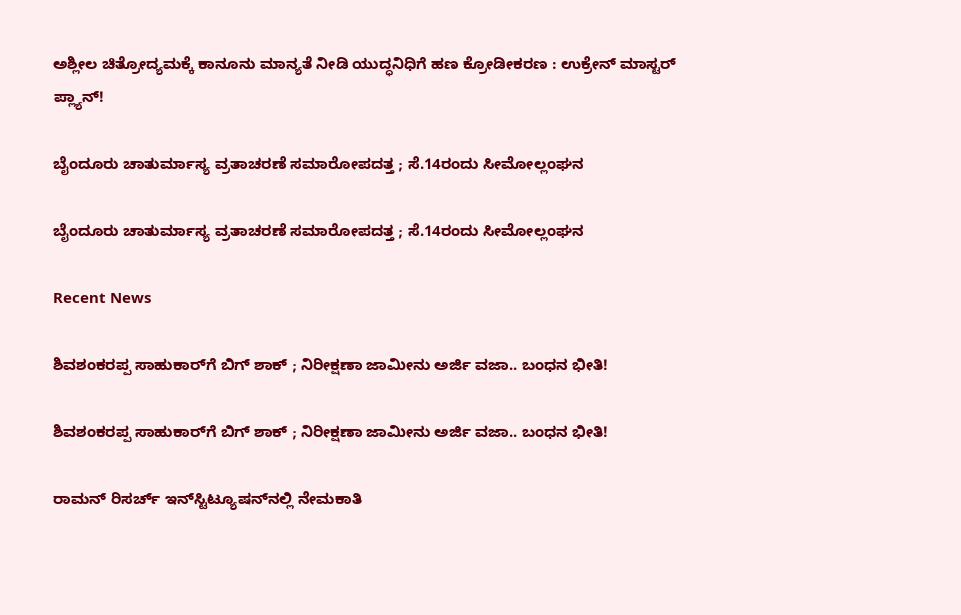ಅಶ್ಲೀಲ ಚಿತ್ರೋದ್ಯಮಕ್ಕೆ ಕಾನೂನು ಮಾನ್ಯತೆ ನೀಡಿ ಯುದ್ಧನಿಧಿಗೆ ಹಣ ಕ್ರೋಡೀಕರಣ : ಉಕ್ರೇನ್ ಮಾಸ್ಟರ್ ಪ್ಲ್ಯಾನ್!

ಬೈಂದೂರು ಚಾತುರ್ಮಾಸ್ಯ ವ್ರತಾಚರಣೆ ಸಮಾರೋಪದತ್ತ ; ಸೆ.14ರಂದು ಸೀಮೋಲ್ಲಂಘನ

ಬೈಂದೂರು ಚಾತುರ್ಮಾಸ್ಯ ವ್ರತಾಚರಣೆ ಸಮಾರೋಪದತ್ತ ; ಸೆ.14ರಂದು ಸೀಮೋಲ್ಲಂಘನ

Recent News

ಶಿವಶಂಕರಪ್ಪ ಸಾಹುಕಾರ್‌ಗೆ ಬಿಗ್‌ ಶಾಕ್‌ ; ನಿರೀಕ್ಷಣಾ ಜಾಮೀನು ಅರ್ಜಿ ವಜಾ.. ಬಂಧನ ಭೀತಿ!

ಶಿವಶಂಕರಪ್ಪ ಸಾಹುಕಾರ್‌ಗೆ ಬಿಗ್‌ ಶಾಕ್‌ ; ನಿರೀಕ್ಷಣಾ ಜಾಮೀನು ಅರ್ಜಿ ವಜಾ.. ಬಂಧನ ಭೀತಿ!

ರಾಮನ್ ರಿಸರ್ಚ್ ಇನ್‌ಸ್ಟಿಟ್ಯೂಷನ್‌ನಲ್ಲಿ ನೇಮಕಾತಿ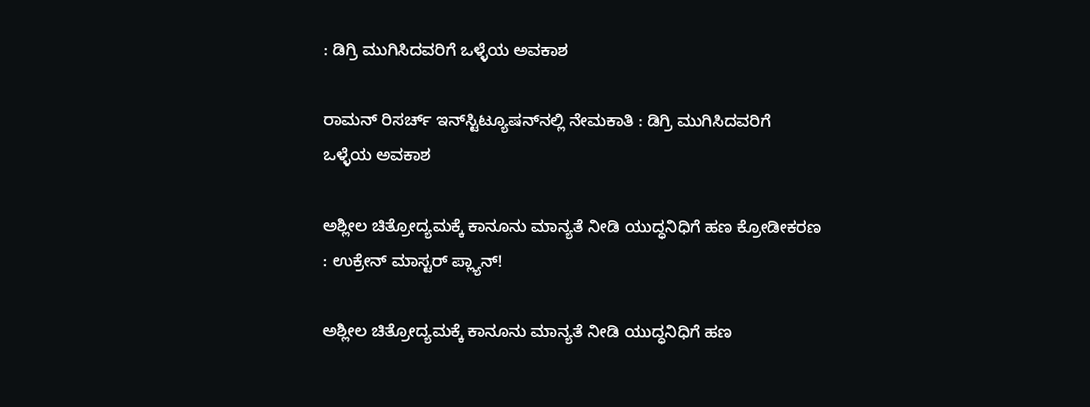: ಡಿಗ್ರಿ ಮುಗಿಸಿದವರಿಗೆ ಒಳ್ಳೆಯ ಅವಕಾಶ

ರಾಮನ್ ರಿಸರ್ಚ್ ಇನ್‌ಸ್ಟಿಟ್ಯೂಷನ್‌ನಲ್ಲಿ ನೇಮಕಾತಿ : ಡಿಗ್ರಿ ಮುಗಿಸಿದವರಿಗೆ ಒಳ್ಳೆಯ ಅವಕಾಶ

ಅಶ್ಲೀಲ ಚಿತ್ರೋದ್ಯಮಕ್ಕೆ ಕಾನೂನು ಮಾನ್ಯತೆ ನೀಡಿ ಯುದ್ಧನಿಧಿಗೆ ಹಣ ಕ್ರೋಡೀಕರಣ : ಉಕ್ರೇನ್ ಮಾಸ್ಟರ್ ಪ್ಲ್ಯಾನ್!

ಅಶ್ಲೀಲ ಚಿತ್ರೋದ್ಯಮಕ್ಕೆ ಕಾನೂನು ಮಾನ್ಯತೆ ನೀಡಿ ಯುದ್ಧನಿಧಿಗೆ ಹಣ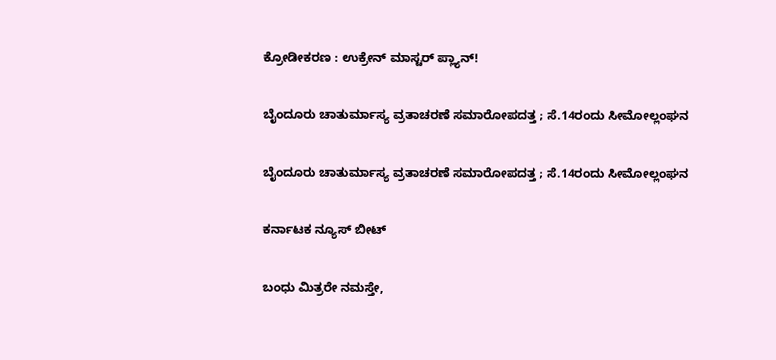ಕ್ರೋಡೀಕರಣ : ಉಕ್ರೇನ್ ಮಾಸ್ಟರ್ ಪ್ಲ್ಯಾನ್!

ಬೈಂದೂರು ಚಾತುರ್ಮಾಸ್ಯ ವ್ರತಾಚರಣೆ ಸಮಾರೋಪದತ್ತ ; ಸೆ.14ರಂದು ಸೀಮೋಲ್ಲಂಘನ

ಬೈಂದೂರು ಚಾತುರ್ಮಾಸ್ಯ ವ್ರತಾಚರಣೆ ಸಮಾರೋಪದತ್ತ ; ಸೆ.14ರಂದು ಸೀಮೋಲ್ಲಂಘನ

ಕರ್ನಾಟಕ ನ್ಯೂಸ್ ಬೀಟ್

ಬಂಧು ಮಿತ್ರರೇ ನಮಸ್ತೇ,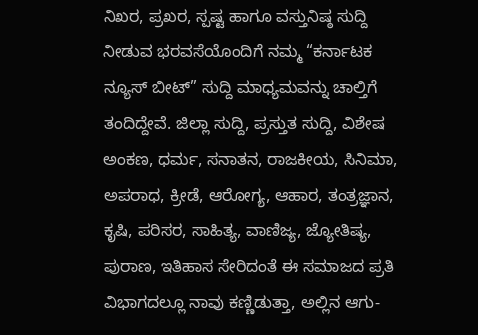ನಿಖರ, ಪ್ರಖರ, ಸ್ಪಷ್ಟ ಹಾಗೂ ವಸ್ತುನಿಷ್ಠ ಸುದ್ದಿ ನೀಡುವ ಭರವಸೆಯೊಂದಿಗೆ ನಮ್ಮ “ಕರ್ನಾಟಕ ನ್ಯೂಸ್ ಬೀಟ್” ಸುದ್ದಿ ಮಾಧ್ಯಮವನ್ನು ಚಾಲ್ತಿಗೆ ತಂದಿದ್ದೇವೆ. ಜಿಲ್ಲಾ ಸುದ್ದಿ, ಪ್ರಸ್ತುತ ಸುದ್ದಿ, ವಿಶೇಷ ಅಂಕಣ, ಧರ್ಮ, ಸನಾತನ, ರಾಜಕೀಯ, ಸಿನಿಮಾ, ಅಪರಾಧ, ಕ್ರೀಡೆ, ಆರೋಗ್ಯ, ಆಹಾರ, ತಂತ್ರಜ್ಞಾನ, ಕೃಷಿ, ಪರಿಸರ, ಸಾಹಿತ್ಯ, ವಾಣಿಜ್ಯ, ಜ್ಯೋತಿಷ್ಯ, ಪುರಾಣ, ಇತಿಹಾಸ ಸೇರಿದಂತೆ ಈ ಸಮಾಜದ ಪ್ರತಿ ವಿಭಾಗದಲ್ಲೂ ನಾವು ಕಣ್ಣಿಡುತ್ತಾ, ಅಲ್ಲಿನ ಆಗು-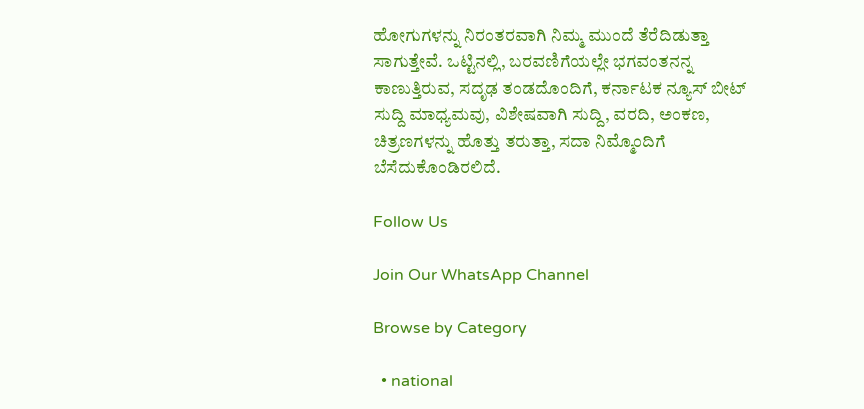ಹೋಗುಗಳನ್ನು ನಿರಂತರವಾಗಿ ನಿಮ್ಮ ಮುಂದೆ ತೆರೆದಿಡುತ್ತಾ ಸಾಗುತ್ತೇವೆ. ಒಟ್ಟಿನಲ್ಲಿ, ಬರವಣಿಗೆಯಲ್ಲೇ ಭಗವಂತನನ್ನ ಕಾಣುತ್ತಿರುವ, ಸದೃಢ ತಂಡದೊಂದಿಗೆ, ಕರ್ನಾಟಕ ನ್ಯೂಸ್ ಬೀಟ್ ಸುದ್ದಿ ಮಾಧ್ಯಮವು, ವಿಶೇಷವಾಗಿ ಸುದ್ದಿ, ವರದಿ, ಅಂಕಣ, ಚಿತ್ರಣಗಳನ್ನು ಹೊತ್ತು ತರುತ್ತಾ, ಸದಾ ನಿಮ್ಮೊಂದಿಗೆ ಬೆಸೆದುಕೊಂಡಿರಲಿದೆ.

Follow Us

Join Our WhatsApp Channel

Browse by Category

  • national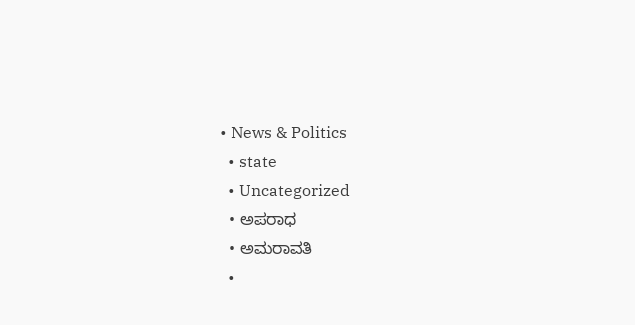• News & Politics
  • state
  • Uncategorized
  • ಅಪರಾಧ
  • ಅಮರಾವತಿ
  •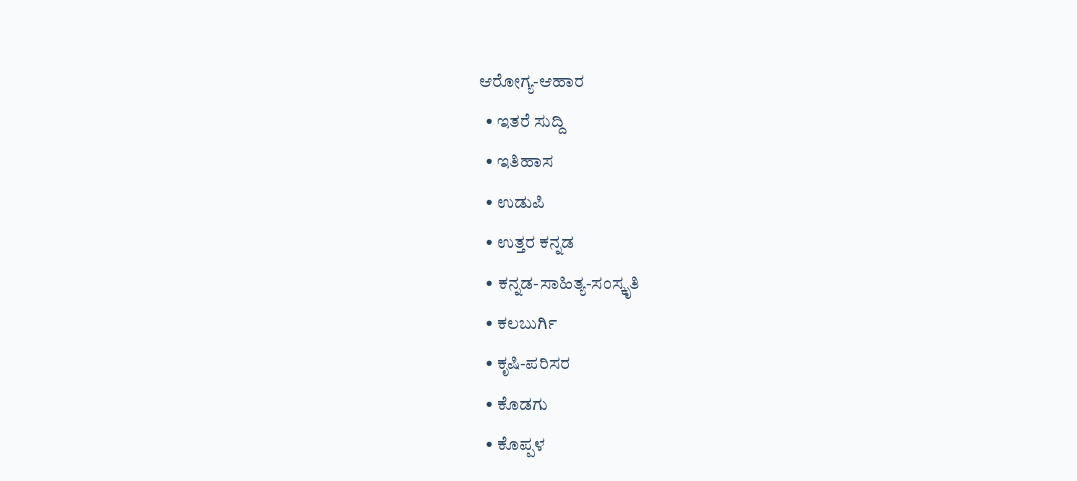ಆರೋಗ್ಯ-ಆಹಾರ
  • ಇತರೆ ಸುದ್ದಿ
  • ಇತಿಹಾಸ
  • ಉಡುಪಿ
  • ಉತ್ತರ ಕನ್ನಡ
  • ಕನ್ನಡ-ಸಾಹಿತ್ಯ-ಸಂಸ್ಕೃತಿ
  • ಕಲಬುರ್ಗಿ
  • ಕೃಷಿ-ಪರಿಸರ
  • ಕೊಡಗು
  • ಕೊಪ್ಪಳ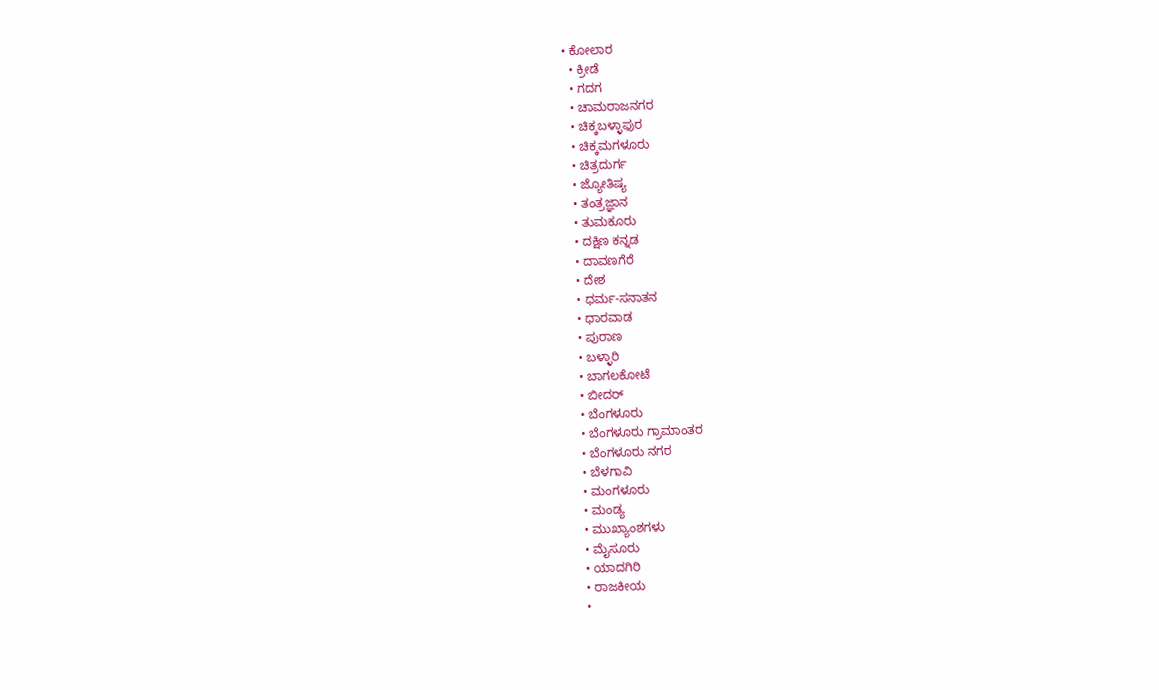• ಕೋಲಾರ
  • ಕ್ರೀಡೆ
  • ಗದಗ
  • ಚಾಮರಾಜನಗರ
  • ಚಿಕ್ಕಬಳ್ಳಾಫುರ
  • ಚಿಕ್ಕಮಗಳೂರು
  • ಚಿತ್ರದುರ್ಗ
  • ಜ್ಯೋತಿಷ್ಯ
  • ತಂತ್ರಜ್ಞಾನ
  • ತುಮಕೂರು
  • ದಕ್ಷಿಣ ಕನ್ನಡ
  • ದಾವಣಗೆರೆ
  • ದೇಶ
  • ಧರ್ಮ-ಸನಾತನ
  • ಧಾರವಾಡ
  • ಪುರಾಣ
  • ಬಳ್ಳಾರಿ
  • ಬಾಗಲಕೋಟೆ
  • ಬೀದರ್
  • ಬೆಂಗಳೂರು
  • ಬೆಂಗಳೂರು ಗ್ರಾಮಾಂತರ
  • ಬೆಂಗಳೂರು ನಗರ
  • ಬೆಳಗಾವಿ
  • ಮಂಗಳೂರು
  • ಮಂಡ್ಯ
  • ಮುಖ್ಯಾಂಶಗಳು
  • ಮೈಸೂರು
  • ಯಾದಗಿರಿ
  • ರಾಜಕೀಯ
  •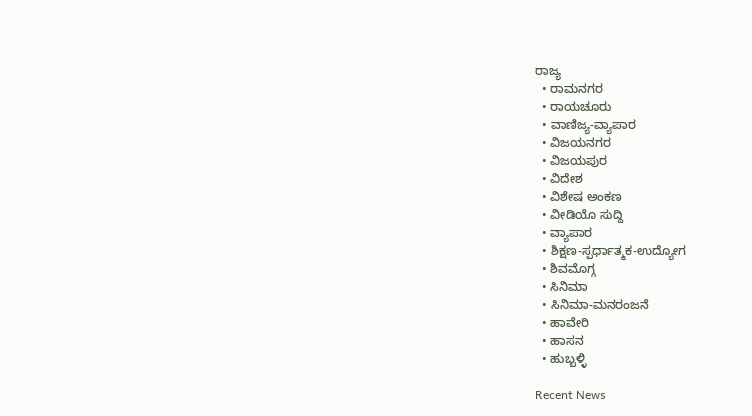ರಾಜ್ಯ
  • ರಾಮನಗರ
  • ರಾಯಚೂರು
  • ವಾಣಿಜ್ಯ-ವ್ಯಾಪಾರ
  • ವಿಜಯನಗರ
  • ವಿಜಯಪುರ
  • ವಿದೇಶ
  • ವಿಶೇಷ ಅಂಕಣ
  • ವೀಡಿಯೊ ಸುದ್ದಿ
  • ವ್ಯಾಪಾರ
  • ಶಿಕ್ಷಣ-ಸ್ಪರ್ಧಾತ್ಮಕ-ಉದ್ಯೋಗ
  • ಶಿವಮೊಗ್ಗ
  • ಸಿನಿಮಾ
  • ಸಿನಿಮಾ-ಮನರಂಜನೆ
  • ಹಾವೇರಿ
  • ಹಾಸನ
  • ಹುಬ್ಬಳ್ಳಿ

Recent News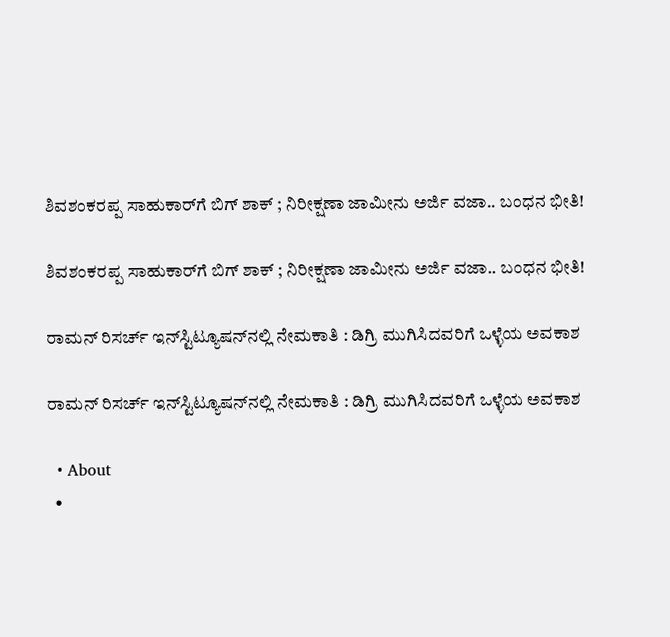ಶಿವಶಂಕರಪ್ಪ ಸಾಹುಕಾರ್‌ಗೆ ಬಿಗ್‌ ಶಾಕ್‌ ; ನಿರೀಕ್ಷಣಾ ಜಾಮೀನು ಅರ್ಜಿ ವಜಾ.. ಬಂಧನ ಭೀತಿ!

ಶಿವಶಂಕರಪ್ಪ ಸಾಹುಕಾರ್‌ಗೆ ಬಿಗ್‌ ಶಾಕ್‌ ; ನಿರೀಕ್ಷಣಾ ಜಾಮೀನು ಅರ್ಜಿ ವಜಾ.. ಬಂಧನ ಭೀತಿ!

ರಾಮನ್ ರಿಸರ್ಚ್ ಇನ್‌ಸ್ಟಿಟ್ಯೂಷನ್‌ನಲ್ಲಿ ನೇಮಕಾತಿ : ಡಿಗ್ರಿ ಮುಗಿಸಿದವರಿಗೆ ಒಳ್ಳೆಯ ಅವಕಾಶ

ರಾಮನ್ ರಿಸರ್ಚ್ ಇನ್‌ಸ್ಟಿಟ್ಯೂಷನ್‌ನಲ್ಲಿ ನೇಮಕಾತಿ : ಡಿಗ್ರಿ ಮುಗಿಸಿದವರಿಗೆ ಒಳ್ಳೆಯ ಅವಕಾಶ

  • About
  •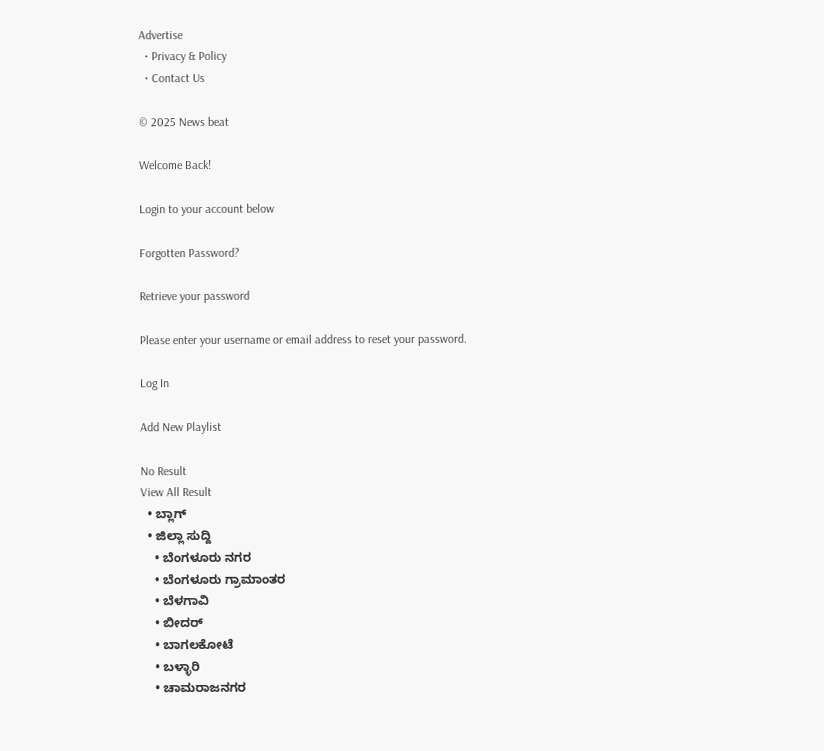Advertise
  • Privacy & Policy
  • Contact Us

© 2025 News beat

Welcome Back!

Login to your account below

Forgotten Password?

Retrieve your password

Please enter your username or email address to reset your password.

Log In

Add New Playlist

No Result
View All Result
  • ಬ್ಲಾಗ್
  • ಜಿಲ್ಲಾ ಸುದ್ದಿ
    • ಬೆಂಗಳೂರು ನಗರ
    • ಬೆಂಗಳೂರು ಗ್ರಾಮಾಂತರ
    • ಬೆಳಗಾವಿ
    • ಬೀದರ್
    • ಬಾಗಲಕೋಟೆ
    • ಬಳ್ಳಾರಿ
    • ಚಾಮರಾಜನಗರ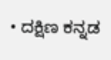• ದಕ್ಷಿಣ ಕನ್ನಡ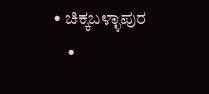• ಚಿಕ್ಕಬಳ್ಳಾಪುರ
    •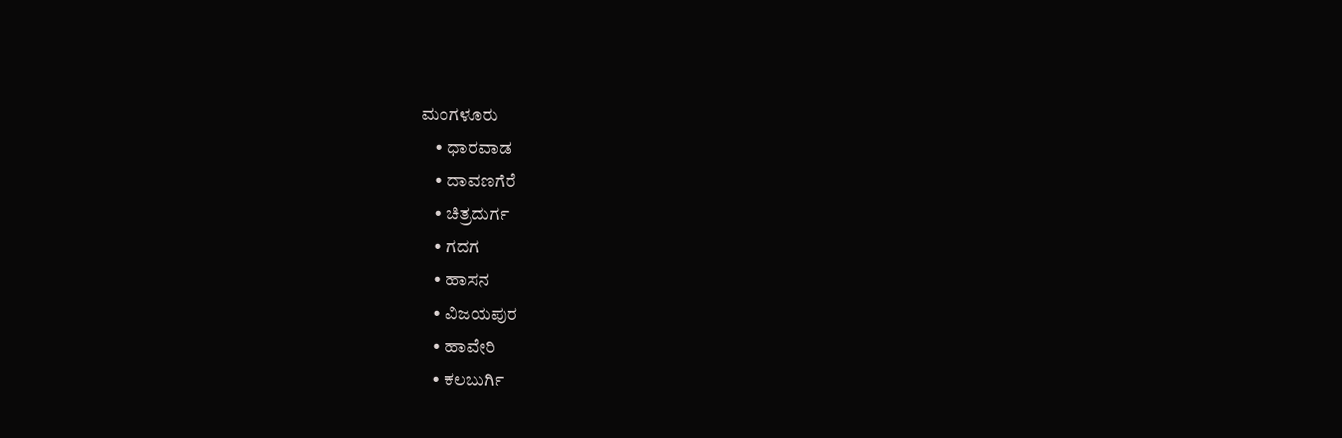ಮಂಗಳೂರು
    • ಧಾರವಾಡ
    • ದಾವಣಗೆರೆ
    • ಚಿತ್ರದುರ್ಗ
    • ಗದಗ
    • ಹಾಸನ
    • ವಿಜಯಪುರ
    • ಹಾವೇರಿ
    • ಕಲಬುರ್ಗಿ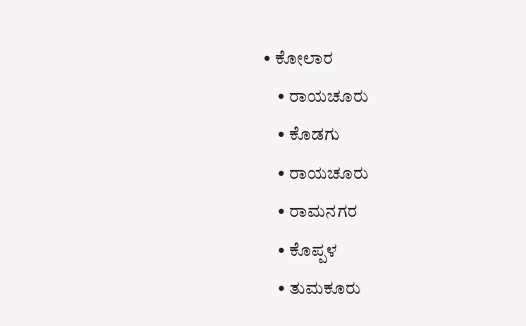• ಕೋಲಾರ
    • ರಾಯಚೂರು
    • ಕೊಡಗು
    • ರಾಯಚೂರು
    • ರಾಮನಗರ
    • ಕೊಪ್ಪಳ
    • ತುಮಕೂರು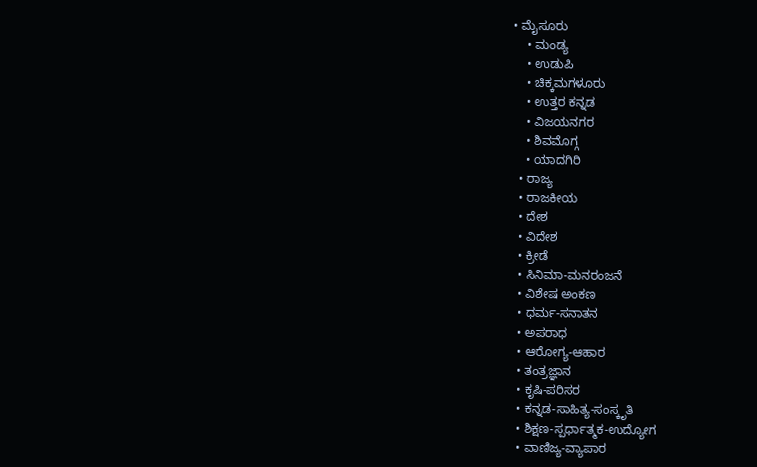• ಮೈಸೂರು
    • ಮಂಡ್ಯ
    • ಉಡುಪಿ
    • ಚಿಕ್ಕಮಗಳೂರು
    • ಉತ್ತರ ಕನ್ನಡ
    • ವಿಜಯನಗರ
    • ಶಿವಮೊಗ್ಗ
    • ಯಾದಗಿರಿ
  • ರಾಜ್ಯ
  • ರಾಜಕೀಯ
  • ದೇಶ
  • ವಿದೇಶ
  • ಕ್ರೀಡೆ
  • ಸಿನಿಮಾ-ಮನರಂಜನೆ
  • ವಿಶೇಷ ಅಂಕಣ
  • ಧರ್ಮ-ಸನಾತನ
  • ಅಪರಾಧ
  • ಆರೋಗ್ಯ-ಆಹಾರ
  • ತಂತ್ರಜ್ಞಾನ
  • ಕೃಷಿ-ಪರಿಸರ
  • ಕನ್ನಡ-ಸಾಹಿತ್ಯ-ಸಂಸ್ಕೃತಿ
  • ಶಿಕ್ಷಣ-ಸ್ಪರ್ಧಾತ್ಮಕ-ಉದ್ಯೋಗ
  • ವಾಣಿಜ್ಯ-ವ್ಯಾಪಾರ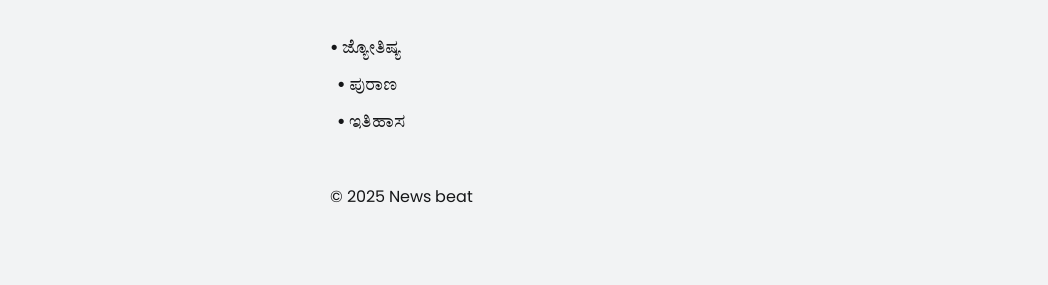• ಜ್ಯೋತಿಷ್ಯ
  • ಪುರಾಣ
  • ಇತಿಹಾಸ

© 2025 News beat